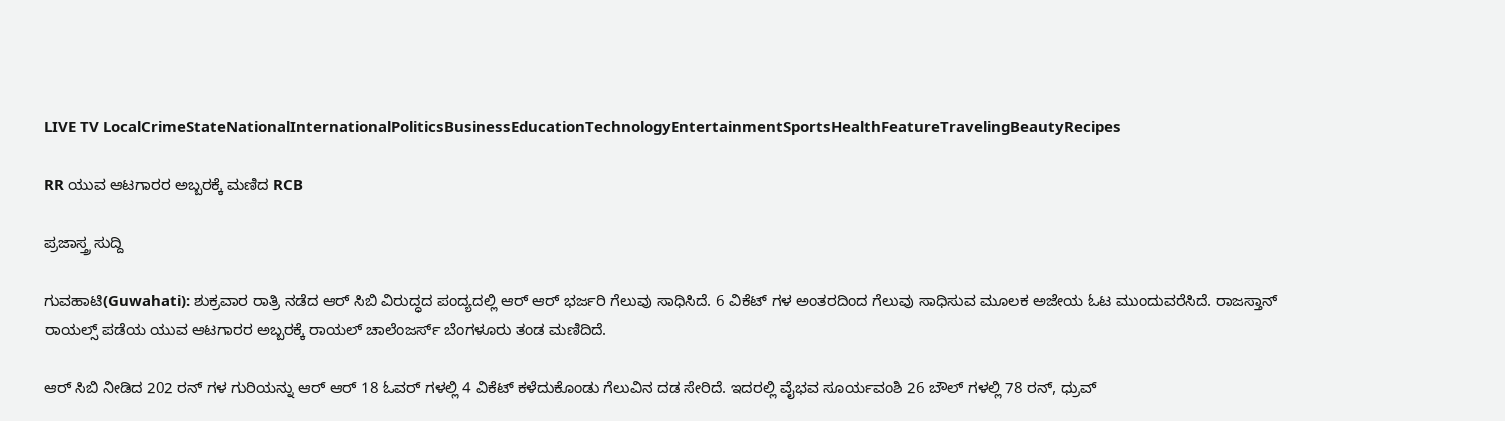LIVE TV LocalCrimeStateNationalInternationalPoliticsBusinessEducationTechnologyEntertainmentSportsHealthFeatureTravelingBeautyRecipes

RR ಯುವ ಆಟಗಾರರ ಅಬ್ಬರಕ್ಕೆ ಮಣಿದ RCB

ಪ್ರಜಾಸ್ತ್ರ ಸುದ್ದಿ

ಗುವಹಾಟಿ(Guwahati): ಶುಕ್ರವಾರ ರಾತ್ರಿ ನಡೆದ ಆರ್ ಸಿಬಿ ವಿರುದ್ಧದ ಪಂದ್ಯದಲ್ಲಿ ಆರ್ ಆರ್ ಭರ್ಜರಿ ಗೆಲುವು ಸಾಧಿಸಿದೆ. 6 ವಿಕೆಟ್ ಗಳ ಅಂತರದಿಂದ ಗೆಲುವು ಸಾಧಿಸುವ ಮೂಲಕ ಅಜೇಯ ಓಟ ಮುಂದುವರೆಸಿದೆ. ರಾಜಸ್ತಾನ್ ರಾಯಲ್ಸ್ ಪಡೆಯ ಯುವ ಆಟಗಾರರ ಅಬ್ಬರಕ್ಕೆ ರಾಯಲ್ ಚಾಲೆಂಜರ್ಸ್ ಬೆಂಗಳೂರು ತಂಡ ಮಣಿದಿದೆ.

ಆರ್ ಸಿಬಿ ನೀಡಿದ 202 ರನ್ ಗಳ ಗುರಿಯನ್ನು ಆರ್ ಆರ್ 18 ಓವರ್ ಗಳಲ್ಲಿ 4 ವಿಕೆಟ್ ಕಳೆದುಕೊಂಡು ಗೆಲುವಿನ ದಡ ಸೇರಿದೆ. ಇದರಲ್ಲಿ ವೈಭವ ಸೂರ್ಯವಂಶಿ 26 ಬೌಲ್ ಗಳಲ್ಲಿ 78 ರನ್, ಧ್ರುವ್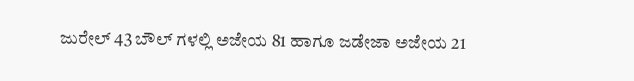ಜುರೇಲ್ 43 ಬೌಲ್ ಗಳಲ್ಲಿ ಅಜೇಯ 81 ಹಾಗೂ ಜಡೇಜಾ ಅಜೇಯ 21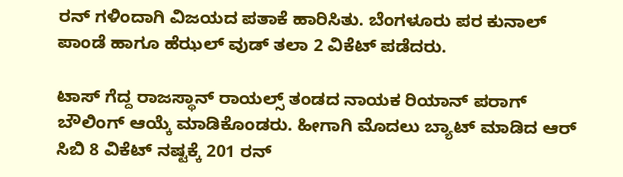ರನ್ ಗಳಿಂದಾಗಿ ವಿಜಯದ ಪತಾಕೆ ಹಾರಿಸಿತು. ಬೆಂಗಳೂರು ಪರ ಕುನಾಲ್ ಪಾಂಡೆ ಹಾಗೂ ಹೆಝಲ್ ವುಡ್ ತಲಾ 2 ವಿಕೆಟ್ ಪಡೆದರು.

ಟಾಸ್ ಗೆದ್ದ ರಾಜಸ್ಥಾನ್ ರಾಯಲ್ಸ್ ತಂಡದ ನಾಯಕ ರಿಯಾನ್ ಪರಾಗ್ ಬೌಲಿಂಗ್ ಆಯ್ಕೆ ಮಾಡಿಕೊಂಡರು. ಹೀಗಾಗಿ ಮೊದಲು ಬ್ಯಾಟ್ ಮಾಡಿದ ಆರ್ ಸಿಬಿ 8 ವಿಕೆಟ್ ನಷ್ಟಕ್ಕೆ 201 ರನ್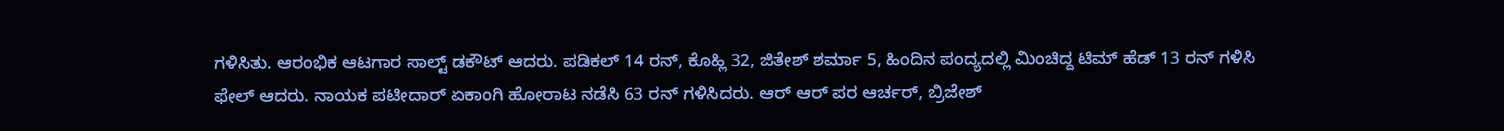ಗಳಿಸಿತು. ಆರಂಭಿಕ ಆಟಗಾರ ಸಾಲ್ಟ್ ಡಕೌಟ್ ಆದರು. ಪಡಿಕಲ್ 14 ರನ್, ಕೊಹ್ಲಿ 32, ಜಿತೇಶ್ ಶರ್ಮಾ 5, ಹಿಂದಿನ ಪಂದ್ಯದಲ್ಲಿ ಮಿಂಚಿದ್ದ ಟಿಮ್ ಹೆಡ್ 13 ರನ್ ಗಳಿಸಿ ಫೇಲ್ ಆದರು. ನಾಯಕ ಪಟೀದಾರ್ ಏಕಾಂಗಿ ಹೋರಾಟ ನಡೆಸಿ 63 ರನ್ ಗಳಿಸಿದರು. ಆರ್ ಆರ್ ಪರ ಆರ್ಚರ್, ಬ್ರಿಜೇಶ್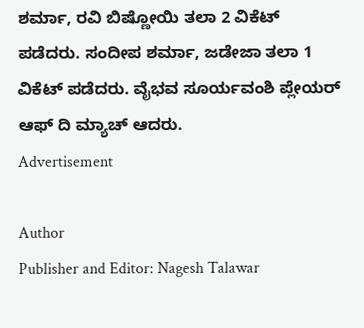ಶರ್ಮಾ, ರವಿ ಬಿಷ್ಣೋಯಿ ತಲಾ 2 ವಿಕೆಟ್ ಪಡೆದರು. ಸಂದೀಪ ಶರ್ಮಾ, ಜಡೇಜಾ ತಲಾ 1 ವಿಕೆಟ್ ಪಡೆದರು. ವೈಭವ ಸೂರ್ಯವಂಶಿ ಪ್ಲೇಯರ್ ಆಫ್ ದಿ ಮ್ಯಾಚ್ ಆದರು.
Advertisement

Author
Publisher and Editor: Nagesh Talawar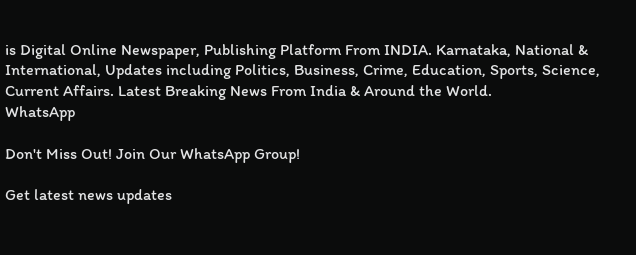is Digital Online Newspaper, Publishing Platform From INDIA. Karnataka, National & International, Updates including Politics, Business, Crime, Education, Sports, Science, Current Affairs. Latest Breaking News From India & Around the World.
WhatsApp

Don't Miss Out! Join Our WhatsApp Group!

Get latest news updates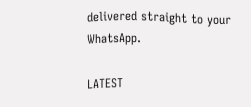delivered straight to your WhatsApp.

LATEST